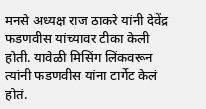मनसे अध्यक्ष राज ठाकरे यांनी देवेंद्र फडणवीस यांच्यावर टीका केली होती. यावेळी मिसिंग लिंकवरून त्यांनी फडणवीस यांना टार्गेट केलं होतं.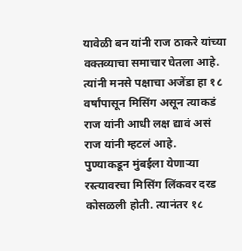यावेळी बन यांनी राज ठाकरे यांच्या वक्तव्याचा समाचार घेतला आहे. त्यांनी मनसे पक्षाचा अजेंडा हा १८ वर्षांपासून मिसिंग असून त्याकडं राज यांनी आधी लक्ष द्यावं असं राज यांनी म्हटलं आहे.
पुण्याकडून मुंबईला येणाऱ्या रस्त्यावरचा मिसिंग लिंकवर दरड कोसळली होती. त्यानंतर १८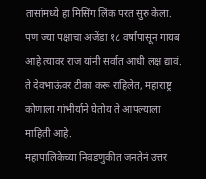तासांमध्ये हा मिसिंग लिंक परत सुरु केला. पण ज्या पक्षाचा अजेंडा १८ वर्षांपासून गायब आहे त्यावर राज यांनी सर्वात आधी लक्ष द्यावं. ते देवभाऊंवर टीका करू राहिलेत, महाराष्ट्र कोणाला गांभीर्याने घेतोय ते आपल्याला माहिती आहे.
महापालिकेच्या निवडणुकीत जनतेनं उत्तर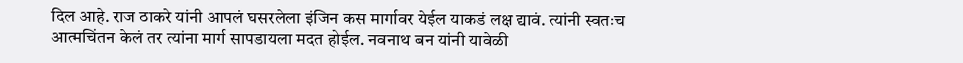दिल आहे. राज ठाकरे यांनी आपलं घसरलेला इंजिन कस मार्गावर येईल याकडं लक्ष द्यावं. त्यांनी स्वतःच आत्मचिंतन केलं तर त्यांना मार्ग सापडायला मदत होईल. नवनाथ बन यांनी यावेळी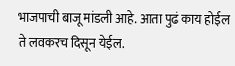भाजपाची बाजू मांडली आहे. आता पुढं काय होईल ते लवकरच दिसून येईल.